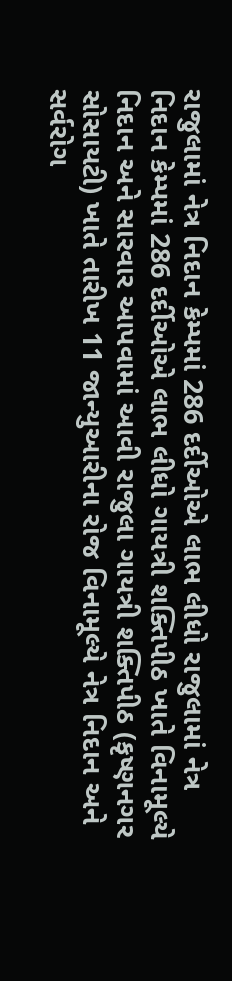રાજુલામાં નેત્ર નિદાન કેમ્પમાં 286 દર્દીઓએ લાભ લીધો રાજુલામાં નેત્ર નિદાન કેમ્પમાં 286 દર્દીઓએ લાભ લીધો ગાયત્રી શક્તિપીઠ ખાતે વિનામૂલ્યે નિદાન અને સારવાર આપવામાં આવી રાજુલા ગાયત્રી શક્તિપીઠ (કૃષ્ણનગર સોસાયટી) ખાતે તારીખ 11 જાન્યુઆરીના રોજ વિનામૂલ્યે નેત્ર નિદાન અને સર્વરોગ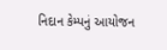નિદાન કેમ્પનું આયોજન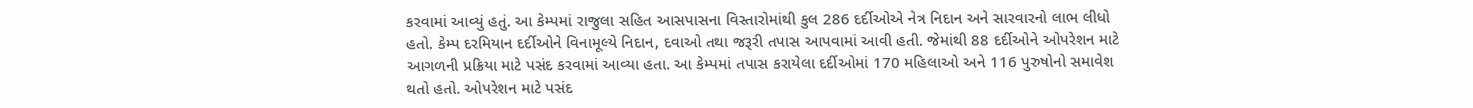કરવામાં આવ્યું હતું. આ કેમ્પમાં રાજુલા સહિત આસપાસના વિસ્તારોમાંથી કુલ 286 દર્દીઓએ નેત્ર નિદાન અને સારવારનો લાભ લીધો હતો. કેમ્પ દરમિયાન દર્દીઓને વિનામૂલ્યે નિદાન, દવાઓ તથા જરૂરી તપાસ આપવામાં આવી હતી. જેમાંથી 88 દર્દીઓને ઓપરેશન માટે આગળની પ્રક્રિયા માટે પસંદ કરવામાં આવ્યા હતા. આ કેમ્પમાં તપાસ કરાયેલા દર્દીઓમાં 170 મહિલાઓ અને 116 પુરુષોનો સમાવેશ થતો હતો. ઓપરેશન માટે પસંદ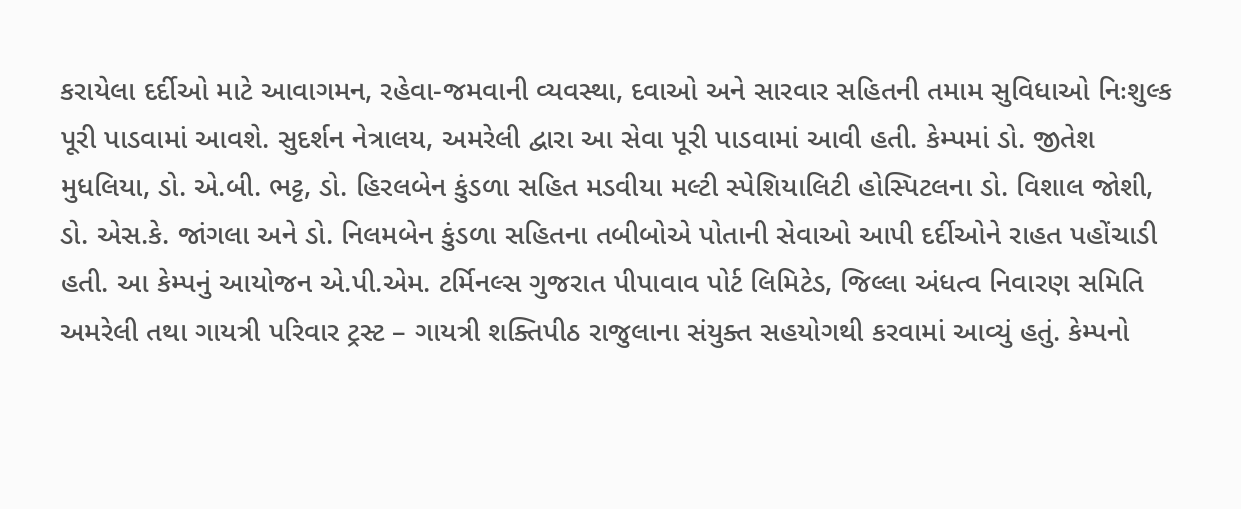કરાયેલા દર્દીઓ માટે આવાગમન, રહેવા-જમવાની વ્યવસ્થા, દવાઓ અને સારવાર સહિતની તમામ સુવિધાઓ નિઃશુલ્ક પૂરી પાડવામાં આવશે. સુદર્શન નેત્રાલય, અમરેલી દ્વારા આ સેવા પૂરી પાડવામાં આવી હતી. કેમ્પમાં ડો. જીતેશ મુધલિયા, ડો. એ.બી. ભટ્ટ, ડો. હિરલબેન કુંડળા સહિત મડવીયા મલ્ટી સ્પેશિયાલિટી હોસ્પિટલના ડો. વિશાલ જોશી, ડો. એસ.કે. જાંગલા અને ડો. નિલમબેન કુંડળા સહિતના તબીબોએ પોતાની સેવાઓ આપી દર્દીઓને રાહત પહોંચાડી હતી. આ કેમ્પનું આયોજન એ.પી.એમ. ટર્મિનલ્સ ગુજરાત પીપાવાવ પોર્ટ લિમિટેડ, જિલ્લા અંધત્વ નિવારણ સમિતિ અમરેલી તથા ગાયત્રી પરિવાર ટ્રસ્ટ – ગાયત્રી શક્તિપીઠ રાજુલાના સંયુક્ત સહયોગથી કરવામાં આવ્યું હતું. કેમ્પનો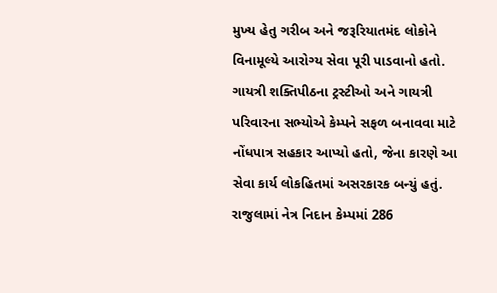મુખ્ય હેતુ ગરીબ અને જરૂરિયાતમંદ લોકોને વિનામૂલ્યે આરોગ્ય સેવા પૂરી પાડવાનો હતો. ગાયત્રી શક્તિપીઠના ટ્રસ્ટીઓ અને ગાયત્રી પરિવારના સભ્યોએ કેમ્પને સફળ બનાવવા માટે નોંધપાત્ર સહકાર આપ્યો હતો, જેના કારણે આ સેવા કાર્ય લોકહિતમાં અસરકારક બન્યું હતું.
રાજુલામાં નેત્ર નિદાન કેમ્પમાં 286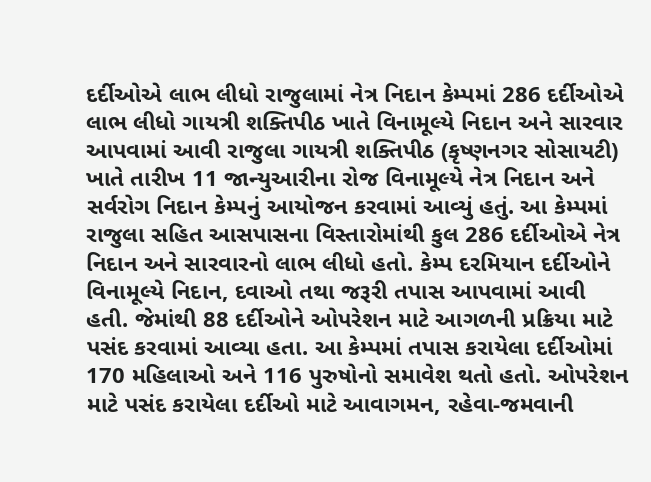દર્દીઓએ લાભ લીધો રાજુલામાં નેત્ર નિદાન કેમ્પમાં 286 દર્દીઓએ લાભ લીધો ગાયત્રી શક્તિપીઠ ખાતે વિનામૂલ્યે નિદાન અને સારવાર આપવામાં આવી રાજુલા ગાયત્રી શક્તિપીઠ (કૃષ્ણનગર સોસાયટી) ખાતે તારીખ 11 જાન્યુઆરીના રોજ વિનામૂલ્યે નેત્ર નિદાન અને સર્વરોગ નિદાન કેમ્પનું આયોજન કરવામાં આવ્યું હતું. આ કેમ્પમાં રાજુલા સહિત આસપાસના વિસ્તારોમાંથી કુલ 286 દર્દીઓએ નેત્ર નિદાન અને સારવારનો લાભ લીધો હતો. કેમ્પ દરમિયાન દર્દીઓને વિનામૂલ્યે નિદાન, દવાઓ તથા જરૂરી તપાસ આપવામાં આવી હતી. જેમાંથી 88 દર્દીઓને ઓપરેશન માટે આગળની પ્રક્રિયા માટે પસંદ કરવામાં આવ્યા હતા. આ કેમ્પમાં તપાસ કરાયેલા દર્દીઓમાં 170 મહિલાઓ અને 116 પુરુષોનો સમાવેશ થતો હતો. ઓપરેશન માટે પસંદ કરાયેલા દર્દીઓ માટે આવાગમન, રહેવા-જમવાની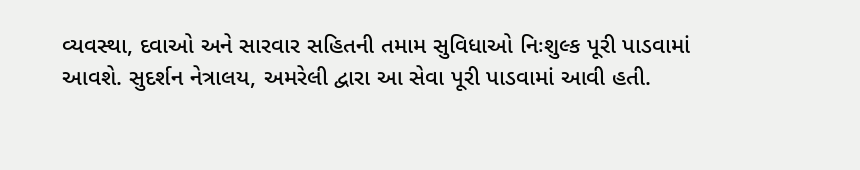વ્યવસ્થા, દવાઓ અને સારવાર સહિતની તમામ સુવિધાઓ નિઃશુલ્ક પૂરી પાડવામાં આવશે. સુદર્શન નેત્રાલય, અમરેલી દ્વારા આ સેવા પૂરી પાડવામાં આવી હતી.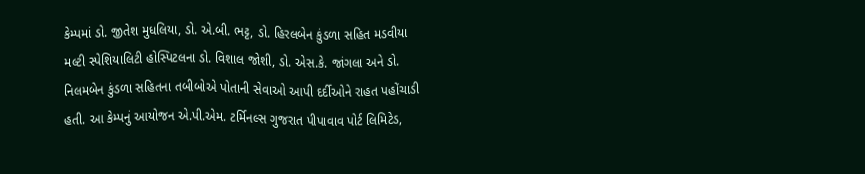કેમ્પમાં ડો. જીતેશ મુધલિયા, ડો. એ.બી. ભટ્ટ, ડો. હિરલબેન કુંડળા સહિત મડવીયા મલ્ટી સ્પેશિયાલિટી હોસ્પિટલના ડો. વિશાલ જોશી, ડો. એસ.કે. જાંગલા અને ડો. નિલમબેન કુંડળા સહિતના તબીબોએ પોતાની સેવાઓ આપી દર્દીઓને રાહત પહોંચાડી હતી. આ કેમ્પનું આયોજન એ.પી.એમ. ટર્મિનલ્સ ગુજરાત પીપાવાવ પોર્ટ લિમિટેડ,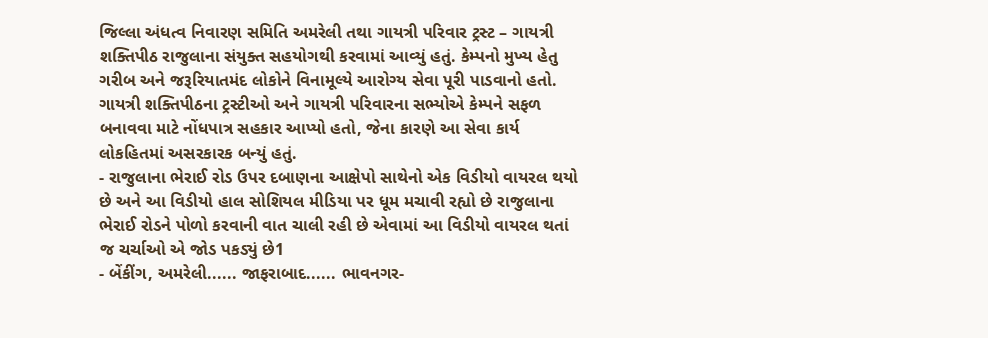જિલ્લા અંધત્વ નિવારણ સમિતિ અમરેલી તથા ગાયત્રી પરિવાર ટ્રસ્ટ – ગાયત્રી શક્તિપીઠ રાજુલાના સંયુક્ત સહયોગથી કરવામાં આવ્યું હતું. કેમ્પનો મુખ્ય હેતુ ગરીબ અને જરૂરિયાતમંદ લોકોને વિનામૂલ્યે આરોગ્ય સેવા પૂરી પાડવાનો હતો. ગાયત્રી શક્તિપીઠના ટ્રસ્ટીઓ અને ગાયત્રી પરિવારના સભ્યોએ કેમ્પને સફળ બનાવવા માટે નોંધપાત્ર સહકાર આપ્યો હતો, જેના કારણે આ સેવા કાર્ય લોકહિતમાં અસરકારક બન્યું હતું.
- રાજુલાના ભેરાઈ રોડ ઉપર દબાણના આક્ષેપો સાથેનો એક વિડીયો વાયરલ થયો છે અને આ વિડીયો હાલ સોશિયલ મીડિયા પર ધૂમ મચાવી રહ્યો છે રાજુલાના ભેરાઈ રોડને પોળો કરવાની વાત ચાલી રહી છે એવામાં આ વિડીયો વાયરલ થતાં જ ચર્ચાઓ એ જોડ પકડ્યું છે1
- બેંકીંગ, અમરેલી...... જાફરાબાદ...... ભાવનગર-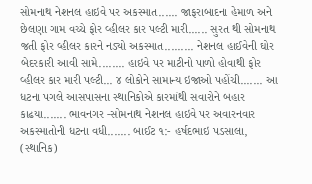સોમનાથ નેશનલ હાઇવે પર અકસ્માત...... જાફરાબાદના હેમાળ અને છેલણા ગામ વચ્ચે ફોર વ્હીલર કાર પલ્ટી મારી...... સુરત થી સોમનાથ જતી ફોર વ્હીલર કારને નડ્યો અકસ્માત......... નેશનલ હાઈવેની ઘોર બેદરકારી આવી સામે........ હાઇવે પર માટીનો પાળો હોવાથી ફોર વ્હીલર કાર મારી પલ્ટી... ૪ લોકોને સામાન્ય ઇજાઓ પહોંચી....... આ ધટના પગલે આસપાસના સ્થાનિકોએ કારમાંથી સવારોને બહાર કાઢયા....... ભાવનગર -સોમનાથ નેશનલ હાઇવે પર અવારનવાર અકસ્માતોની ધટના વધી....... બાઈટ ૧:- હર્ષદભાઇ પડસાલા, (સ્થાનિક)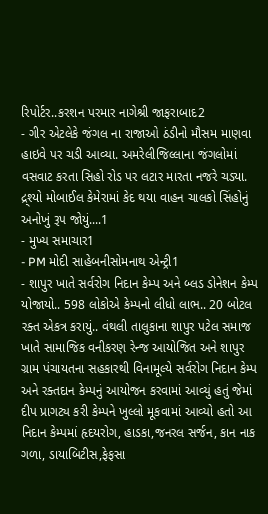રિપોર્ટર..કરશન પરમાર નાગેશ્રી જાફરાબાદ2
- ગીર એટલેકે જંગલ ના રાજાઓ ઠંડીનો મૌસમ માણવા હાઇવે પર ચડી આવ્યા. અમરેલીજિલ્લાના જંગલોમાં વસવાટ કરતા સિહો રોડ પર લટાર મારતા નજરે ચડ્યા. દ્ર્શ્યો મોબાઈલ કેમેરામાં કેદ થયા વાહન ચાલકો સિંહોનું અનોખું રૂપ જોયું....1
- મુખ્ય સમાચાર1
- PM મોદી સાહેબનીસોમનાથ એન્ટ્રી1
- શાપુર ખાતે સર્વરોગ નિદાન કેમ્પ અને બ્લડ ડોનેશન કેમ્પ યોજાયો.. 598 લોકોએ કેમ્પનો લીધો લાભ.. 20 બોટલ રક્ત એકત્ર કરાયું.. વંથલી તાલુકાના શાપુર પટેલ સમાજ ખાતે સામાજિક વનીકરણ રેન્જ આયોજિત અને શાપુર ગ્રામ પંચાયતના સહકારથી વિનામૂલ્યે સર્વરોગ નિદાન કેમ્પ અને રક્તદાન કેમ્પનું આયોજન કરવામાં આવ્યું હતું જેમાં દીપ પ્રાગટ્ય કરી કેમ્પને ખુલ્લો મૂકવામાં આવ્યો હતો આ નિદાન કેમ્પમાં હૃદયરોગ, હાડકા,જનરલ સર્જન, કાન નાક ગળા, ડાયાબિટીસ,ફેફસા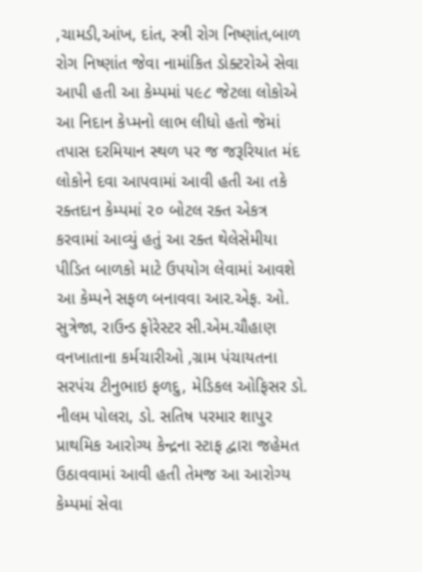,ચામડી,આંખ, દાંત, સ્ત્રી રોગ નિષ્ણાંત,બાળ રોગ નિષ્ણાંત જેવા નામાંકિત ડોક્ટરોએ સેવા આપી હતી આ કેમ્પમાં ૫૯૮ જેટલા લોકોએ આ નિદાન કેપ્મનો લાભ લીધો હતો જેમાં તપાસ દરમિયાન સ્થળ પર જ જરૂરિયાત મંદ લોકોને દવા આપવામાં આવી હતી આ તકે રક્તદાન કેમ્પમાં ૨૦ બોટલ રક્ત એકત્ર કરવામાં આવ્યું હતું આ રક્ત થેલેસેમીયા પીડિત બાળકો માટે ઉપયોગ લેવામાં આવશે આ કેમ્પને સફળ બનાવવા આર.એફ. ઓ. સુત્રેજા, રાઉન્ડ ફોરેસ્ટર સી.એમ.ચૌહાણ વનખાતાના કર્મચારીઓ ,ગ્રામ પંચાયતના સરપંચ ટીનુભાઇ ફળદુ, મેડિકલ ઓફિસર ડો. નીલમ પોલરા, ડો. સતિષ પરમાર શાપુર પ્રાથમિક આરોગ્ય કેન્દ્રના સ્ટાફ દ્વારા જહેમત ઉઠાવવામાં આવી હતી તેમજ આ આરોગ્ય કેમ્પમાં સેવા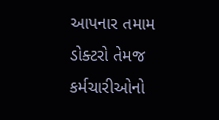આપનાર તમામ ડોક્ટરો તેમજ કર્મચારીઓનો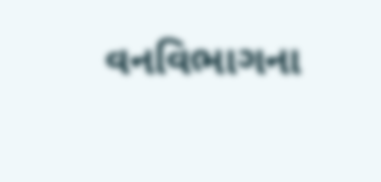વનવિભાગના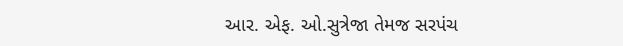આર. એફ. ઓ.સુત્રેજા તેમજ સરપંચ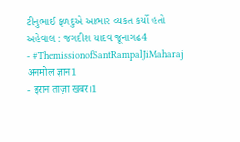ટીનુભાઈ ફળદુએ આભાર વ્યકત કર્યો હતો અહેવાલ : જગદીશ યાદવ જૂનાગઢ4
- #ThemissionofSantRampalJiMaharaj अनमोल ज्ञान1
- इरान ताज़ा खबर।1